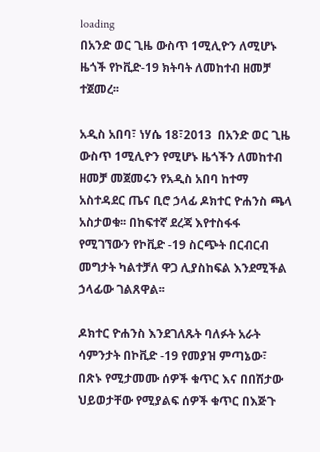loading
በአንድ ወር ጊዜ ውስጥ 1ሚሊዮን ለሚሆኑ ዜጎች የኮቪድ-19 ክትባት ለመከተብ ዘመቻ ተጀመረ፡፡

አዲስ አበባ፣ ነሃሴ 18፣2013  በአንድ ወር ጊዜ ውስጥ 1ሚሊዮን የሚሆኑ ዜጎችን ለመከተብ ዘመቻ መጀመሩን የአዲስ አበባ ከተማ አስተዳደር ጤና ቢሮ ኃላፊ ዶክተር ዮሐንስ ጫላ አስታወቁ፡፡ በከፍተኛ ደረጃ እየተስፋፋ የሚገኘውን የኮቪድ -19 ስርጭት በርብርብ መግታት ካልተቻለ ዋጋ ሊያስከፍል እንደሚችል ኃላፊው ገልጸዋል፡፡

ዶክተር ዮሐንስ እንደገለጹት ባለፉት አራት ሳምንታት በኮቪድ -19 የመያዝ ምጣኔው፣ በጽኑ የሚታመሙ ሰዎች ቁጥር እና በበሽታው ህይወታቸው የሚያልፍ ሰዎች ቁጥር በእጅጉ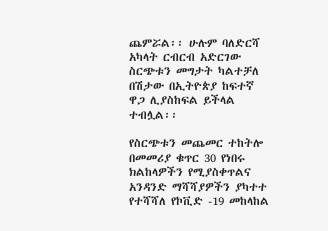ጨምሯል፡፡ ሁሉም ባለድርሻ አካላት ርብርብ አድርገው ስርጭቱን መግታት ካልተቻለ በሽታው በኢትዮጵያ ከፍተኛ ዋጋ ሊያስከፍል ይችላል ተብሏል፡፡

የስርጭቱን መጨመር ተከትሎ በመመሪያ ቁጥር 30 የነበሩ ክልከላዎችን የሚያስቀጥልና አንዳንድ ማሻሻያዎችን ያካተተ የተሻሻለ የኮቪድ -19 መከላከል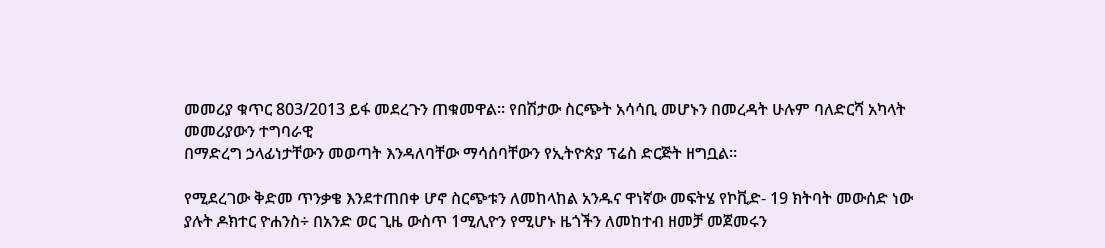መመሪያ ቁጥር 803/2013 ይፋ መደረጉን ጠቁመዋል፡፡ የበሽታው ስርጭት አሳሳቢ መሆኑን በመረዳት ሁሉም ባለድርሻ አካላት መመሪያውን ተግባራዊ
በማድረግ ኃላፊነታቸውን መወጣት እንዳለባቸው ማሳሰባቸውን የኢትዮጵያ ፕሬስ ድርጅት ዘግቧል፡፡

የሚደረገው ቅድመ ጥንቃቄ እንደተጠበቀ ሆኖ ስርጭቱን ለመከላከል አንዱና ዋነኛው መፍትሄ የኮቪድ- 19 ክትባት መውሰድ ነው ያሉት ዶክተር ዮሐንስ÷ በአንድ ወር ጊዜ ውስጥ 1ሚሊዮን የሚሆኑ ዜጎችን ለመከተብ ዘመቻ መጀመሩን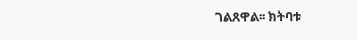ገልጸዋል፡፡ ክትባቱ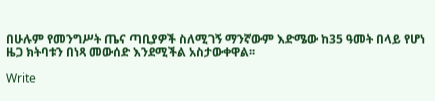በሁሉም የመንግሥት ጤና ጣቢያዎች ስለሚገኝ ማንኛውም እድሜው ከ35 ዓመት በላይ የሆነ ዜጋ ክትባቱን በነጻ መውሰድ እንደሚችል አስታውቀዋል፡፡

Write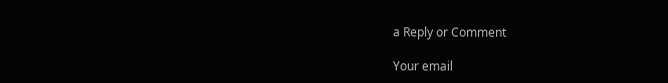a Reply or Comment

Your email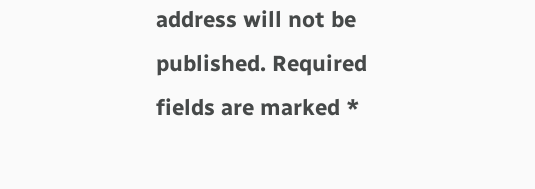address will not be published. Required fields are marked *